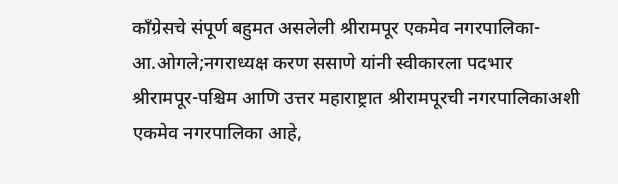काँग्रेसचे संपूर्ण बहुमत असलेली श्रीरामपूर एकमेव नगरपालिका-आ.ओगले;नगराध्यक्ष करण ससाणे यांनी स्वीकारला पदभार
श्रीरामपूर-पश्चिम आणि उत्तर महाराष्ट्रात श्रीरामपूरची नगरपालिकाअशी एकमेव नगरपालिका आहे,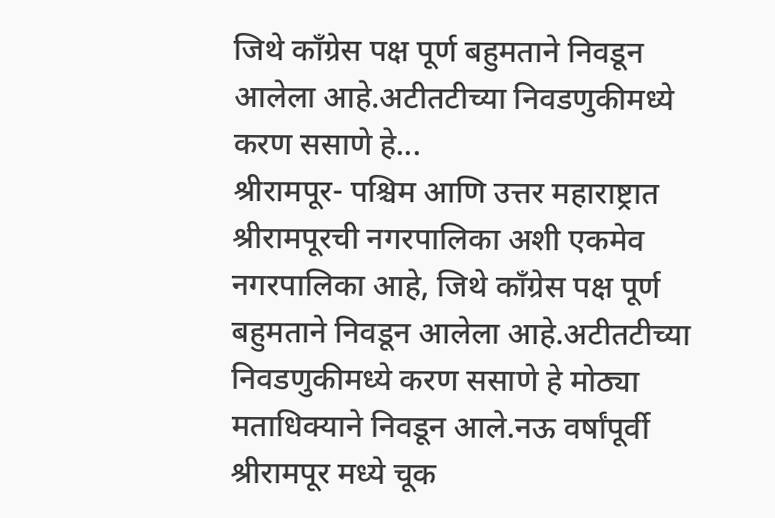जिथे काँग्रेस पक्ष पूर्ण बहुमताने निवडून आलेला आहे.अटीतटीच्या निवडणुकीमध्ये करण ससाणे हे...
श्रीरामपूर- पश्चिम आणि उत्तर महाराष्ट्रात श्रीरामपूरची नगरपालिका अशी एकमेव नगरपालिका आहे, जिथे काँग्रेस पक्ष पूर्ण बहुमताने निवडून आलेला आहे.अटीतटीच्या निवडणुकीमध्ये करण ससाणे हे मोठ्या मताधिक्याने निवडून आले.नऊ वर्षांपूर्वी श्रीरामपूर मध्ये चूक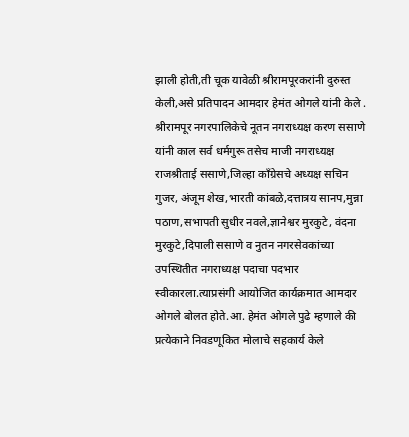झाली होती,ती चूक यावेळी श्रीरामपूरकरांनी दुरुस्त केली,असे प्रतिपादन आमदार हेमंत ओगले यांनी केले . श्रीरामपूर नगरपालिकेचे नूतन नगराध्यक्ष करण ससाणे यांनी काल सर्व धर्मगुरू तसेच माजी नगराध्यक्ष राजश्रीताई ससाणे,जिल्हा काँग्रेसचे अध्यक्ष सचिन गुजर, अंजूम शेख,भारती कांबळे,दत्तात्रय सानप,मुन्ना पठाण,सभापती सुधीर नवले,ज्ञानेश्वर मुरकुटे, वंदना मुरकुटे,दिपाली ससाणे व नुतन नगरसेवकांच्या उपस्थितीत नगराध्यक्ष पदाचा पदभार स्वीकारला.त्याप्रसंगी आयोजित कार्यक्रमात आमदार ओगले बोलत होते.आ. हेमंत ओगले पुढे म्हणाले की प्रत्येकाने निवडणूकित मोलाचे सहकार्य केले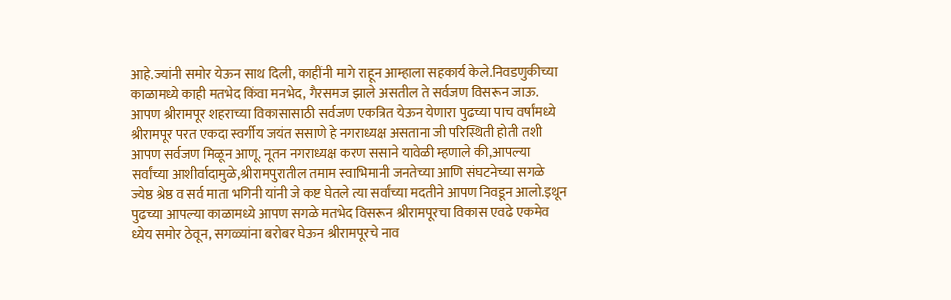आहे.ज्यांनी समोर येऊन साथ दिली, काहींनी मागे राहून आम्हाला सहकार्य केले.निवडणुकीच्या काळामध्ये काही मतभेद किंवा मनभेद, गैरसमज झाले असतील ते सर्वजण विसरून जाऊ. आपण श्रीरामपूर शहराच्या विकासासाठी सर्वजण एकत्रित येऊन येणारा पुढच्या पाच वर्षांमध्ये श्रीरामपूर परत एकदा स्वर्गीय जयंत ससाणे हे नगराध्यक्ष असताना जी परिस्थिती होती तशी आपण सर्वजण मिळून आणू. नूतन नगराध्यक्ष करण ससाने यावेळी म्हणाले की,आपल्या सर्वांच्या आशीर्वादामुळे,श्रीरामपुरातील तमाम स्वाभिमानी जनतेच्या आणि संघटनेच्या सगळे ज्येष्ठ श्रेष्ठ व सर्व माता भगिनी यांनी जे कष्ट घेतले त्या सर्वांच्या मदतीने आपण निवडून आलो.इथून पुढच्या आपल्या काळामध्ये आपण सगळे मतभेद विसरून श्रीरामपूरचा विकास एवढे एकमेव ध्येय समोर ठेवून, सगळ्यांना बरोबर घेऊन श्रीरामपूरचे नाव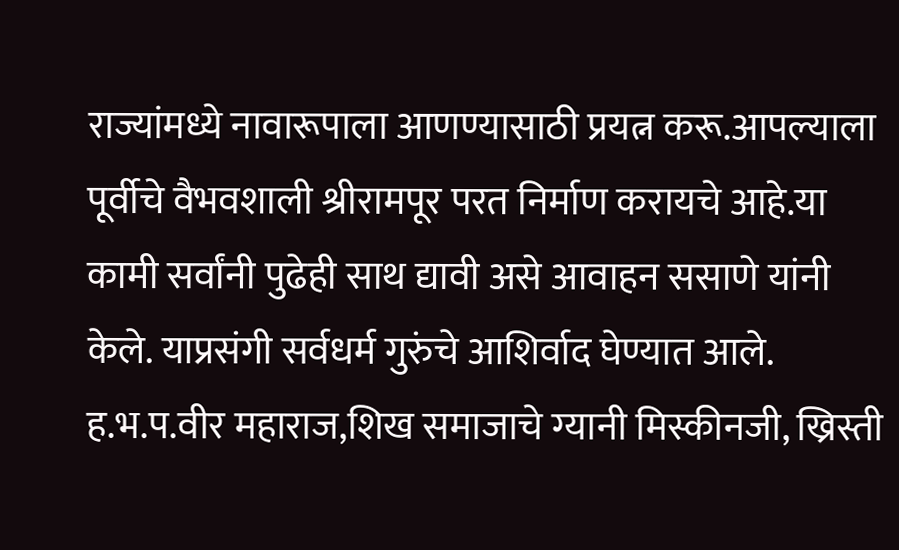राज्यांमध्ये नावारूपाला आणण्यासाठी प्रयत्न करू.आपल्याला पूर्वीचे वैभवशाली श्रीरामपूर परत निर्माण करायचे आहे.या कामी सर्वांनी पुढेही साथ द्यावी असे आवाहन ससाणे यांनी केले. याप्रसंगी सर्वधर्म गुरुंचे आशिर्वाद घेण्यात आले. ह.भ.प.वीर महाराज,शिख समाजाचे ग्यानी मिस्कीनजी, ख्रिस्ती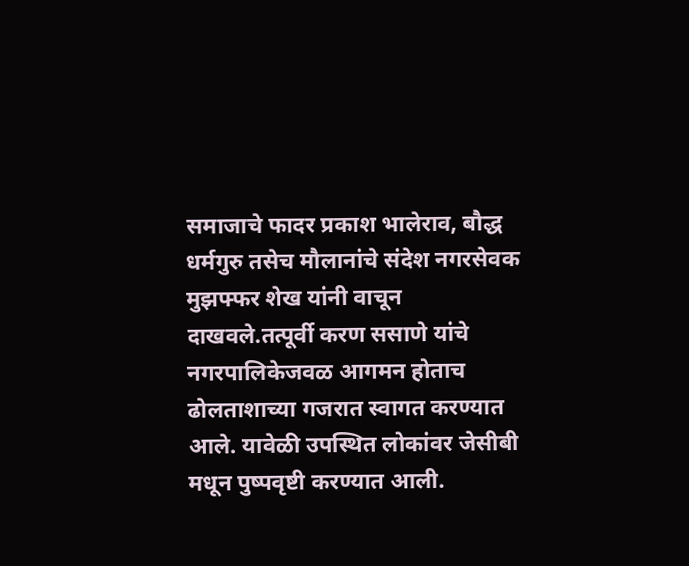समाजाचे फादर प्रकाश भालेराव, बौद्ध धर्मगुरु तसेच मौलानांचे संदेश नगरसेवक मुझफ्फर शेख यांनी वाचून दाखवले.तत्पूर्वी करण ससाणे यांचे नगरपालिकेजवळ आगमन होताच ढोलताशाच्या गजरात स्वागत करण्यात आले. यावेळी उपस्थित लोकांवर जेसीबी मधून पुष्पवृष्टी करण्यात आली.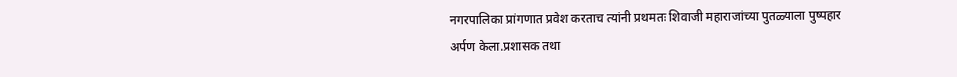नगरपालिका प्रांगणात प्रवेश करताच त्यांनी प्रथमतः शिवाजी महाराजांच्या पुतळ्याला पुष्पहार अर्पण केला.प्रशासक तथा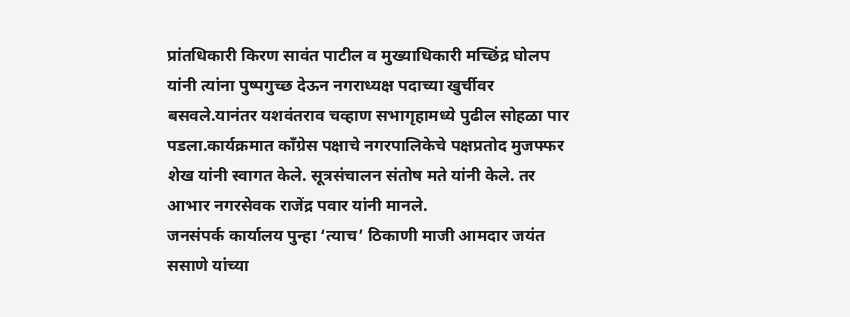प्रांतधिकारी किरण सावंत पाटील व मुख्याधिकारी मच्छिंद्र घोलप यांनी त्यांना पुष्पगुच्छ देऊन नगराध्यक्ष पदाच्या खुर्चीवर बसवले.यानंतर यशवंतराव चव्हाण सभागृहामध्ये पुढील सोहळा पार पडला.कार्यक्रमात काँग्रेस पक्षाचे नगरपालिकेचे पक्षप्रतोद मुजफ्फर शेख यांनी स्वागत केले. सूत्रसंचालन संतोष मते यांनी केले. तर आभार नगरसेवक राजेंद्र पवार यांनी मानले.
जनसंपर्क कार्यालय पुन्हा ‘त्याच’ ठिकाणी माजी आमदार जयंत ससाणे यांच्या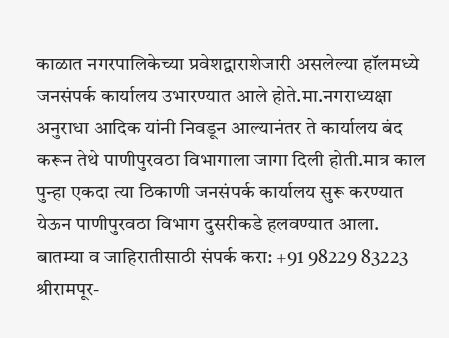काळात नगरपालिकेच्या प्रवेशद्वाराशेजारी असलेल्या हॉलमध्ये जनसंपर्क कार्यालय उभारण्यात आले होते.मा.नगराध्यक्षा अनुराधा आदिक यांनी निवडून आल्यानंतर ते कार्यालय बंद करून तेथे पाणीपुरवठा विभागाला जागा दिली होती.मात्र काल पुन्हा एकदा त्या ठिकाणी जनसंपर्क कार्यालय सुरू करण्यात येऊन पाणीपुरवठा विभाग दुसरीकडे हलवण्यात आला.
बातम्या व जाहिरातीसाठी संपर्क करा: +91 98229 83223
श्रीरामपूर-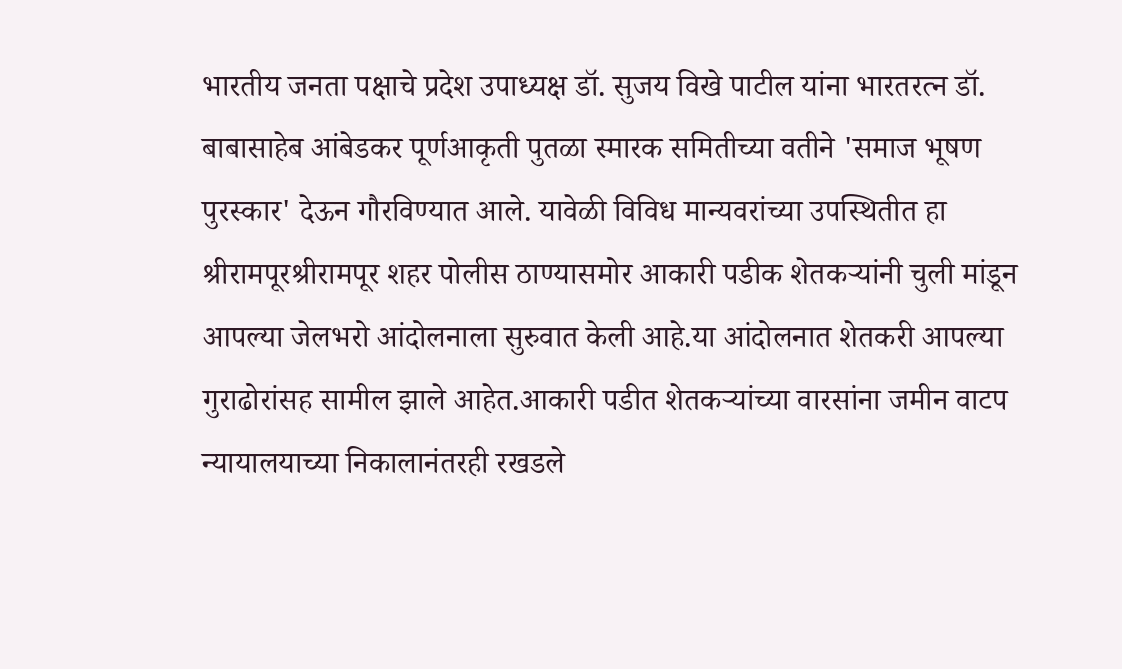भारतीय जनता पक्षाचे प्रदेश उपाध्यक्ष डॉ. सुजय विखे पाटील यांना भारतरत्न डॉ. बाबासाहेब आंबेडकर पूर्णआकृती पुतळा स्मारक समितीच्या वतीने 'समाज भूषण पुरस्कार' देऊन गौरविण्यात आले. यावेळी विविध मान्यवरांच्या उपस्थितीत हा
श्रीरामपूरश्रीरामपूर शहर पोलीस ठाण्यासमोर आकारी पडीक शेतकऱ्यांनी चुली मांडून आपल्या जेलभरो आंदोलनाला सुरुवात केली आहे.या आंदोलनात शेतकरी आपल्या गुराढोरांसह सामील झाले आहेत.आकारी पडीत शेतकऱ्यांच्या वारसांना जमीन वाटप न्यायालयाच्या निकालानंतरही रखडले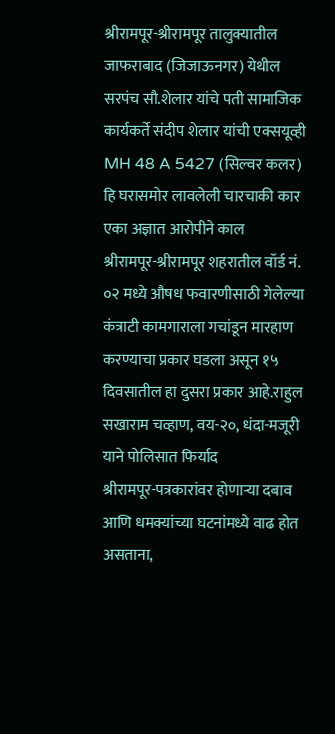श्रीरामपूर-श्रीरामपूर तालुक्यातील जाफराबाद (जिजाऊनगर) येथील सरपंच सौ.शेलार यांचे पती सामाजिक कार्यकर्ते संदीप शेलार यांची एक्सयूव्ही MH 48 A 5427 (सिल्वर कलर) हि घरासमोर लावलेली चारचाकी कार एका अज्ञात आरोपीने काल
श्रीरामपूर-श्रीरामपूर शहरातील वॉर्ड नं. ०२ मध्ये औषध फवारणीसाठी गेलेल्या कंत्राटी कामगाराला गचांडून मारहाण करण्याचा प्रकार घडला असून १५ दिवसातील हा दुसरा प्रकार आहे.राहुल सखाराम चव्हाण, वय-२०, धंदा-मजूरी याने पोलिसात फिर्याद
श्रीरामपूर-पत्रकारांवर होणाऱ्या दबाव आणि धमक्यांच्या घटनांमध्ये वाढ होत असताना,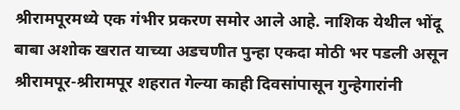श्रीरामपूरमध्ये एक गंभीर प्रकरण समोर आले आहे. नाशिक येथील भोंदू बाबा अशोक खरात याच्या अडचणीत पुन्हा एकदा मोठी भर पडली असून
श्रीरामपूर-श्रीरामपूर शहरात गेल्या काही दिवसांपासून गुन्हेगारांनी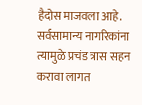हैदोस माजवला आहे. सर्वसामान्य नागरिकांना त्यामुळे प्रचंड त्रास सहन करावा लागत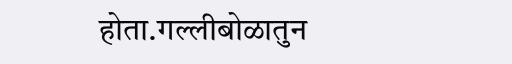होता.गल्लीबोळातुन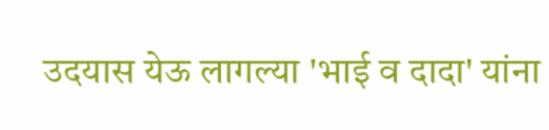उदयास येऊ लागल्या 'भाई व दादा' यांना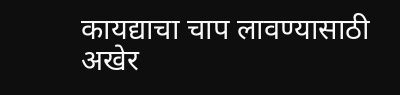कायद्याचा चाप लावण्यासाठी अखेर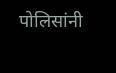पोलिसांनी